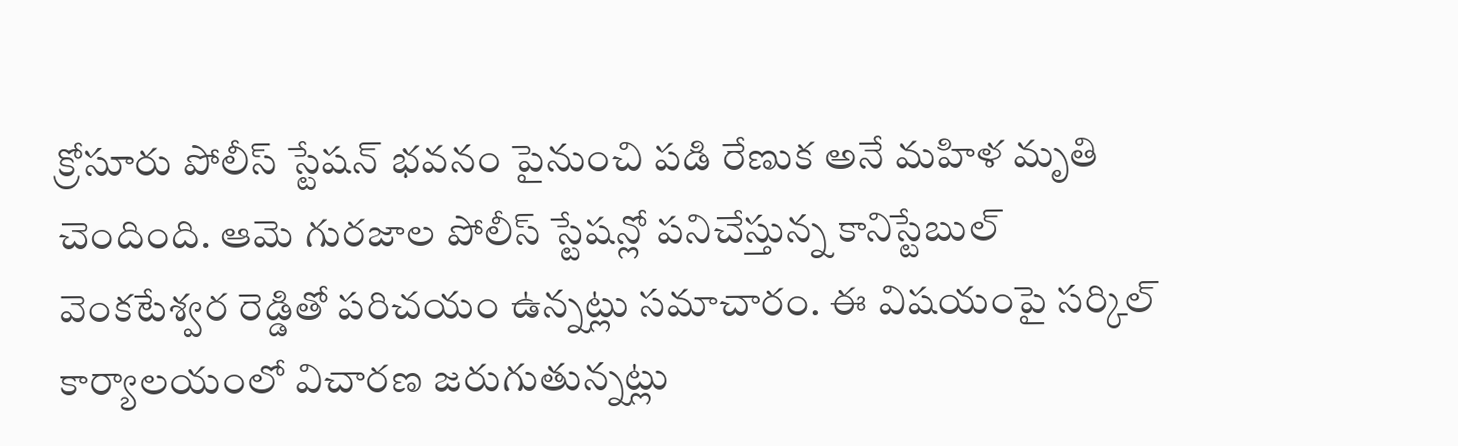క్రోసూరు పోలీస్ స్టేషన్ భవనం పైనుంచి పడి రేణుక అనే మహిళ మృతి చెందింది. ఆమె గురజాల పోలీస్ స్టేషన్లో పనిచేస్తున్న కానిస్టేబుల్ వెంకటేశ్వర రెడ్డితో పరిచయం ఉన్నట్లు సమాచారం. ఈ విషయంపై సర్కిల్ కార్యాలయంలో విచారణ జరుగుతున్నట్లు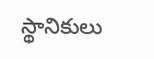స్థానికులు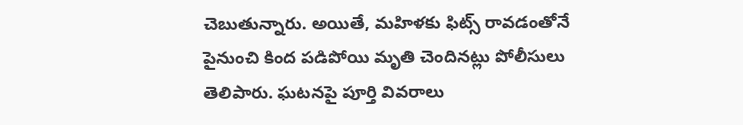చెబుతున్నారు. అయితే, మహిళకు ఫిట్స్ రావడంతోనే పైనుంచి కింద పడిపోయి మృతి చెందినట్లు పోలీసులు తెలిపారు. ఘటనపై పూర్తి వివరాలు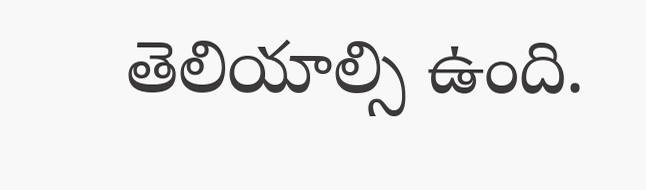తెలియాల్సి ఉంది.